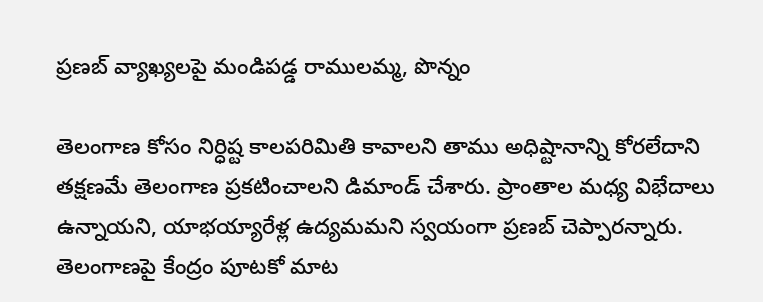ప్రణబ్ వ్యాఖ్యలపై మండిపడ్డ రాములమ్మ, పొన్నం

తెలంగాణ కోసం నిర్ధిష్ట కాలపరిమితి కావాలని తాము అధిష్టానాన్ని కోరలేదాని తక్షణమే తెలంగాణ ప్రకటించాలని డిమాండ్ చేశారు. ప్రాంతాల మధ్య విభేదాలు ఉన్నాయని, యాభయ్యారేళ్ల ఉద్యమమని స్వయంగా ప్రణబ్ చెప్పారన్నారు. తెలంగాణపై కేంద్రం పూటకో మాట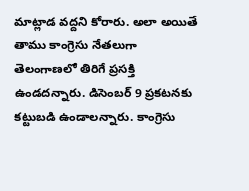మాట్లాడ వద్దని కోరారు. అలా అయితే తాము కాంగ్రెసు నేతలుగా తెలంగాణలో తిరిగే ప్రసక్తి ఉండదన్నారు. డిసెంబర్ 9 ప్రకటనకు కట్టుబడి ఉండాలన్నారు. కాంగ్రెసు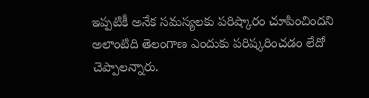ఇప్పటికీ అనేక సమస్యలకు పరిష్కారం చూపించిందని అలాంటిది తెలంగాణ ఎందుకు పరిష్కరించడం లేదో చెప్పాలన్నారు.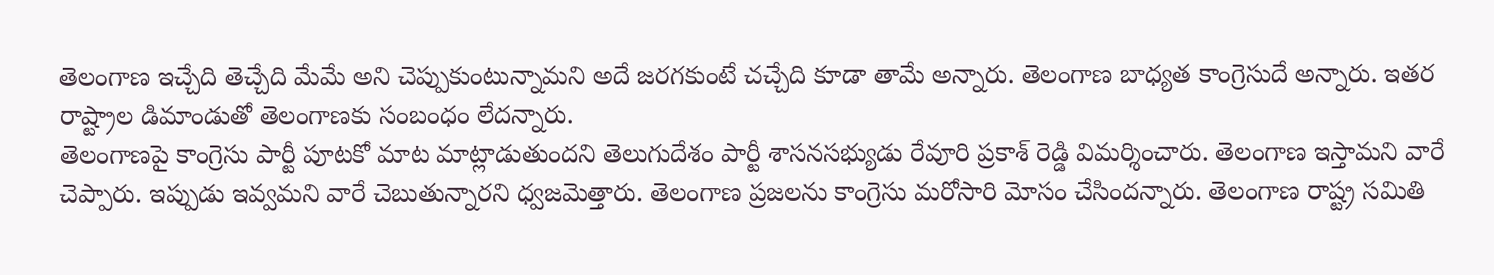తెలంగాణ ఇచ్చేది తెచ్చేది మేమే అని చెప్పుకుంటున్నామని అదే జరగకుంటే చచ్చేది కూడా తామే అన్నారు. తెలంగాణ బాధ్యత కాంగ్రెసుదే అన్నారు. ఇతర రాష్ట్రాల డిమాండుతో తెలంగాణకు సంబంధం లేదన్నారు.
తెలంగాణపై కాంగ్రెసు పార్టీ పూటకో మాట మాట్లాడుతుందని తెలుగుదేశం పార్టీ శాసనసభ్యుడు రేవూరి ప్రకాశ్ రెడ్డి విమర్శించారు. తెలంగాణ ఇస్తామని వారే చెప్పారు. ఇప్పుడు ఇవ్వమని వారే చెబుతున్నారని ధ్వజమెత్తారు. తెలంగాణ ప్రజలను కాంగ్రెసు మరోసారి మోసం చేసిందన్నారు. తెలంగాణ రాష్ట్ర సమితి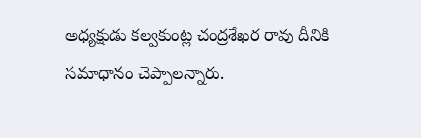అధ్యక్షుడు కల్వకుంట్ల చంద్రశేఖర రావు దీనికి సమాధానం చెప్పాలన్నారు.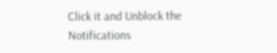Click it and Unblock the Notifications